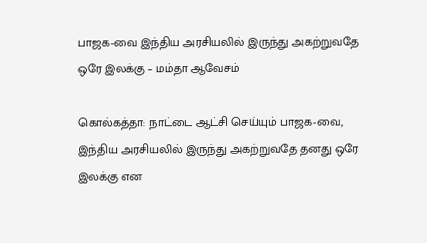பாஜக-வை இந்திய அரசியலில் இருந்து அகற்றுவதே ஒரே இலக்கு – மம்தா ஆவேசம்

கொல்கத்தா: நாட்டை ஆட்சி செய்யும் பாஜக-வை, இந்திய அரசியலில் இருந்து அகற்றுவதே தனது ஒரே இலக்கு என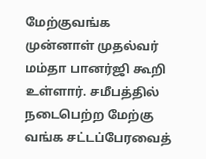மேற்குவங்க முன்னாள் முதல்வர் மம்தா பானர்ஜி கூறி உள்ளார். சமீபத்தில் நடைபெற்ற மேற்கு வங்க சட்டப்பேரவைத்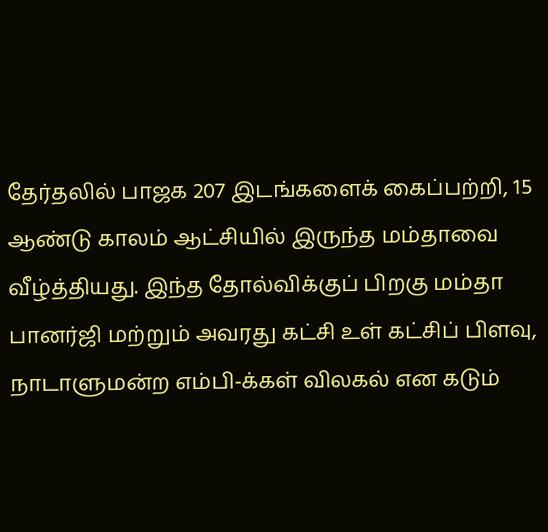தேர்தலில் பாஜக 207 இடங்களைக் கைப்பற்றி, 15 ஆண்டு காலம் ஆட்சியில் இருந்த மம்தாவை வீழ்த்தியது. இந்த தோல்விக்குப் பிறகு மம்தா பானர்ஜி மற்றும் அவரது கட்சி உள் கட்சிப் பிளவு, நாடாளுமன்ற எம்பி-க்கள் விலகல் என கடும்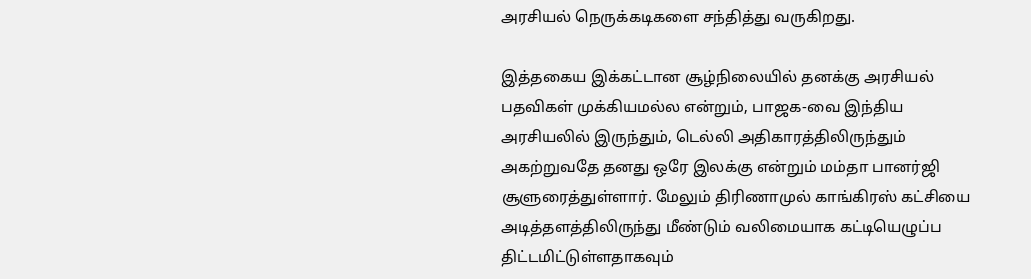அரசியல் நெருக்கடிகளை சந்தித்து வருகிறது.

இத்தகைய இக்கட்டான சூழ்நிலையில் தனக்கு அரசியல் பதவிகள் முக்கியமல்ல என்றும், பாஜக-வை இந்திய அரசியலில் இருந்தும், டெல்லி அதிகாரத்திலிருந்தும் அகற்றுவதே தனது ஒரே இலக்கு என்றும் மம்தா பானர்ஜி சூளுரைத்துள்ளார். மேலும் திரிணாமுல் காங்கிரஸ் கட்சியை அடித்தளத்திலிருந்து மீண்டும் வலிமையாக கட்டியெழுப்ப திட்டமிட்டுள்ளதாகவும்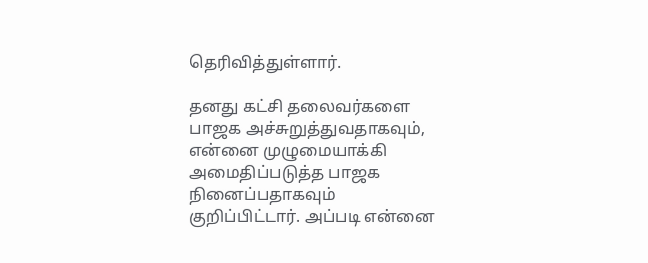தெரிவித்துள்ளார்.

தனது கட்சி தலைவர்களை பாஜக அச்சுறுத்துவதாகவும், என்னை முழுமையாக்கி அமைதிப்படுத்த பாஜக நினைப்பதாகவும் குறிப்பிட்டார். அப்படி என்னை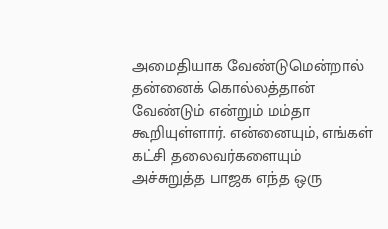அமைதியாக வேண்டுமென்றால் தன்னைக் கொல்லத்தான் வேண்டும் என்றும் மம்தா கூறியுள்ளார். என்னையும், எங்கள் கட்சி தலைவர்களையும் அச்சுறுத்த பாஜக எந்த ஒரு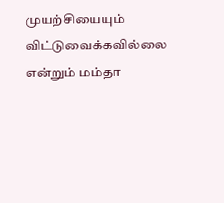முயற்சியையும் விட்டுவைக்கவில்லை என்றும் மம்தா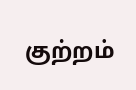குற்றம்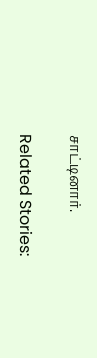சாட்டினார்.

Related Stories: